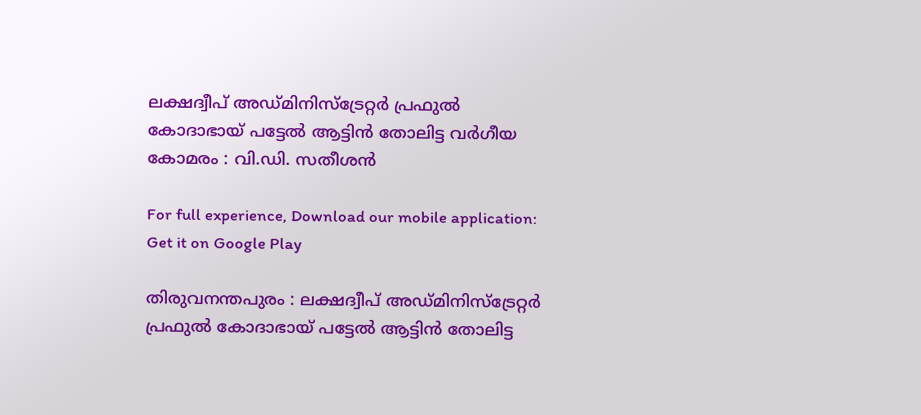ലക്ഷദ്വീപ് അഡ്മിനിസ്ട്രേറ്റര്‍ പ്രഫുല്‍ കോദാഭായ് പട്ടേല്‍ ആട്ടിന്‍ തോലിട്ട വര്‍ഗീയ കോമരം : വി.ഡി. സതീശന്‍

For full experience, Download our mobile application:
Get it on Google Play

തിരുവനന്തപുരം : ലക്ഷദ്വീപ് അഡ്മിനിസ്ട്രേറ്റര്‍ പ്രഫുല്‍ കോദാഭായ് പട്ടേല്‍ ആട്ടിന്‍ തോലിട്ട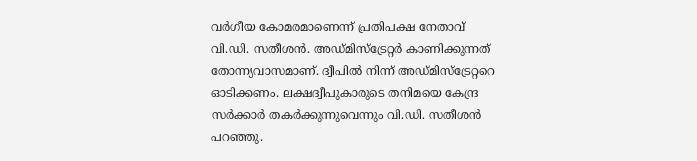വര്‍ഗീയ കോമരമാണെന്ന് പ്രതിപക്ഷ നേതാവ് വി.ഡി. സതീശന്‍. അഡ്മിസ്ട്രേറ്റര്‍ കാണിക്കുന്നത് തോന്ന്യവാസമാണ്. ദ്വീപില്‍ നിന്ന് അഡ്മിസ്ട്രേറ്ററെ ഓടിക്കണം. ലക്ഷദ്വീപുകാരുടെ തനിമയെ കേന്ദ്ര സര്‍ക്കാര്‍ തകര്‍ക്കുന്നുവെന്നും വി.ഡി. സതീശന്‍ പറഞ്ഞു.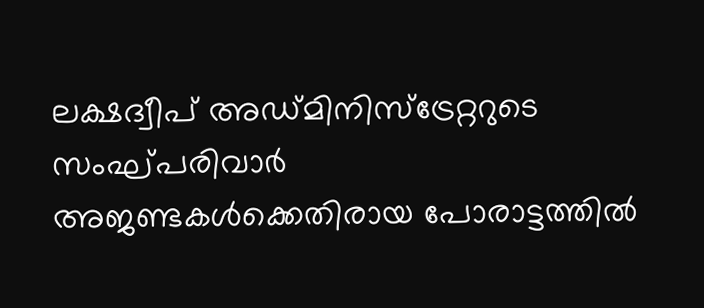ലക്ഷദ്വീപ് അഡ്മിനിസ്ട്രേറ്ററുടെ സംഘ്പരിവാര്‍ അജണ്ടകള്‍ക്കെതിരായ പോരാട്ടത്തില്‍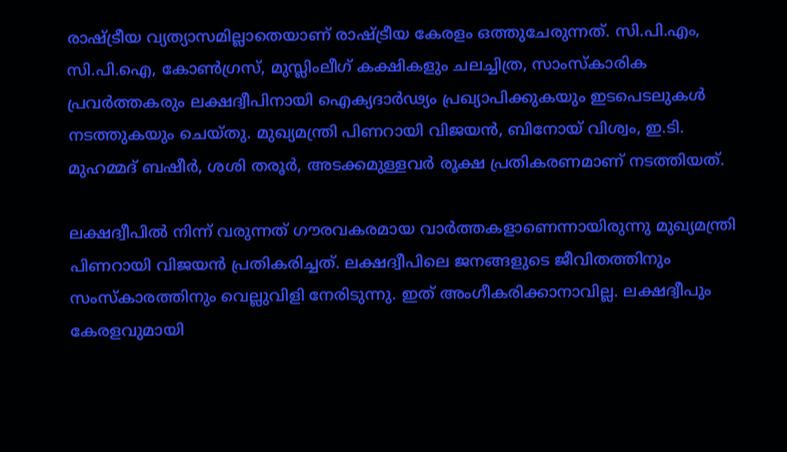രാഷ്ട്രീയ വ്യത്യാസമില്ലാതെയാണ് രാഷ്ട്രീയ കേരളം ഒത്തുചേരുന്നത്. സി.പി.എം, സി.പി.ഐ, കോണ്‍ഗ്രസ്, മുസ്ലിംലീഗ് കക്ഷികളും ചലച്ചിത്ര, സാംസ്കാരിക പ്രവര്‍ത്തകരും ലക്ഷദ്വീപിനായി ഐക്യദാര്‍ഢ്യം പ്രഖ്യാപിക്കുകയും ഇടപെടലുകള്‍ നടത്തുകയും ചെയ്തു. മുഖ്യമന്ത്രി പിണറായി വിജയന്‍, ബിനോയ് വിശ്വം, ഇ.ടി. മുഹമ്മദ് ബഷീര്‍, ശശി തരൂര്‍, അടക്കമുള്ളവര്‍ രൂക്ഷ പ്രതികരണമാണ് നടത്തിയത്.

ലക്ഷദ്വീപില്‍ നിന്ന് വരുന്നത് ഗൗരവകരമായ വാര്‍ത്തകളാണെന്നായിരുന്നു മുഖ്യമന്ത്രി പിണറായി വിജയന്‍ പ്രതികരിച്ചത്. ലക്ഷദ്വീപിലെ ജനങ്ങളുടെ ജീവിതത്തിനും സംസ്കാരത്തിനും വെല്ലുവിളി നേരിടുന്നു. ഇത് അംഗീകരിക്കാനാവില്ല. ലക്ഷദ്വീപും കേരളവുമായി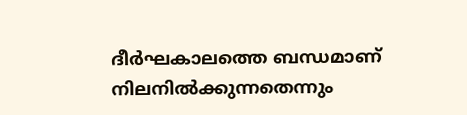ദീര്‍ഘകാലത്തെ ബന്ധമാണ് നിലനില്‍ക്കുന്നതെന്നും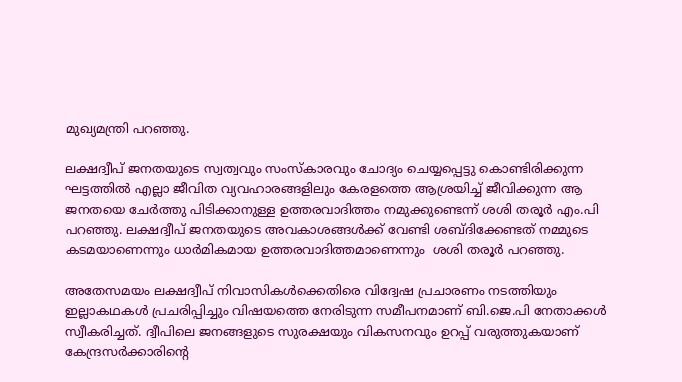മുഖ്യമന്ത്രി പറഞ്ഞു.

ലക്ഷദ്വീപ് ജനതയുടെ സ്വത്വവും സംസ്കാരവും ചോദ്യം ചെയ്യപ്പെട്ടു കൊണ്ടിരിക്കുന്ന ഘട്ടത്തില്‍ എല്ലാ ജീവിത വ്യവഹാരങ്ങളിലും കേരളത്തെ ആശ്രയിച്ച്‌ ജീവിക്കുന്ന ആ ജനതയെ ചേര്‍ത്തു പിടിക്കാനുള്ള ഉത്തരവാദിത്തം നമുക്കുണ്ടെന്ന് ശശി തരൂര്‍ എം.പി പറഞ്ഞു. ലക്ഷദ്വീപ് ജനതയുടെ അവകാശങ്ങള്‍ക്ക് വേണ്ടി ശബ്ദിക്കേണ്ടത് നമ്മുടെ കടമയാണെന്നും ധാര്‍മികമായ ഉത്തരവാദിത്തമാണെന്നും  ശശി തരൂര്‍ പറഞ്ഞു.

അതേസമയം ലക്ഷദ്വീപ് നിവാസികള്‍ക്കെതിരെ വിദ്വേഷ പ്രചാരണം നടത്തിയും ഇല്ലാകഥകള്‍ പ്രചരിപ്പിച്ചും വിഷയത്തെ നേരിടുന്ന സമീപനമാണ് ബി.ജെ.പി നേതാക്കള്‍ സ്വീകരിച്ചത്. ദ്വീപിലെ ജനങ്ങളുടെ സുരക്ഷയും വികസനവും ഉറപ്പ് വരുത്തുകയാണ് കേന്ദ്രസര്‍ക്കാരിന്റെ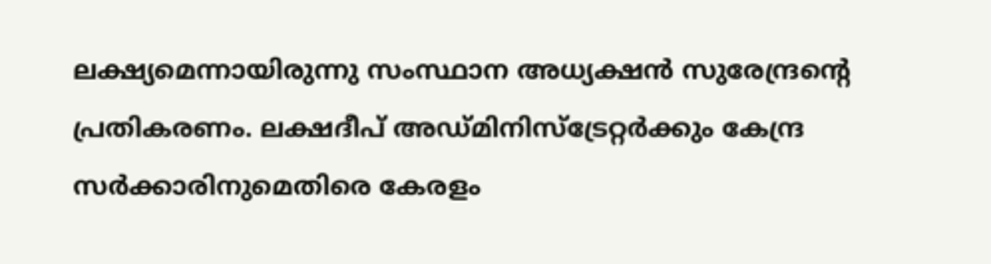ലക്ഷ്യമെന്നായിരുന്നു സംസ്ഥാന അധ്യക്ഷന്‍ സുരേന്ദ്രന്റെ  പ്രതികരണം. ലക്ഷദീപ് അഡ്മിനിസ്ട്രേറ്റര്‍ക്കും കേന്ദ്ര സര്‍ക്കാരിനുമെതിരെ കേരളം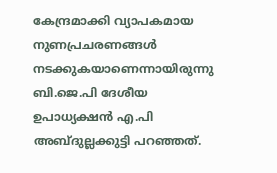കേന്ദ്രമാക്കി വ്യാപകമായ നുണപ്രചരണങ്ങള്‍ നടക്കുകയാണെന്നായിരുന്നു ബി.ജെ.പി ദേശീയ ഉപാധ്യക്ഷന്‍ എ.പി അബ്ദുല്ലക്കുട്ടി പറഞ്ഞത്.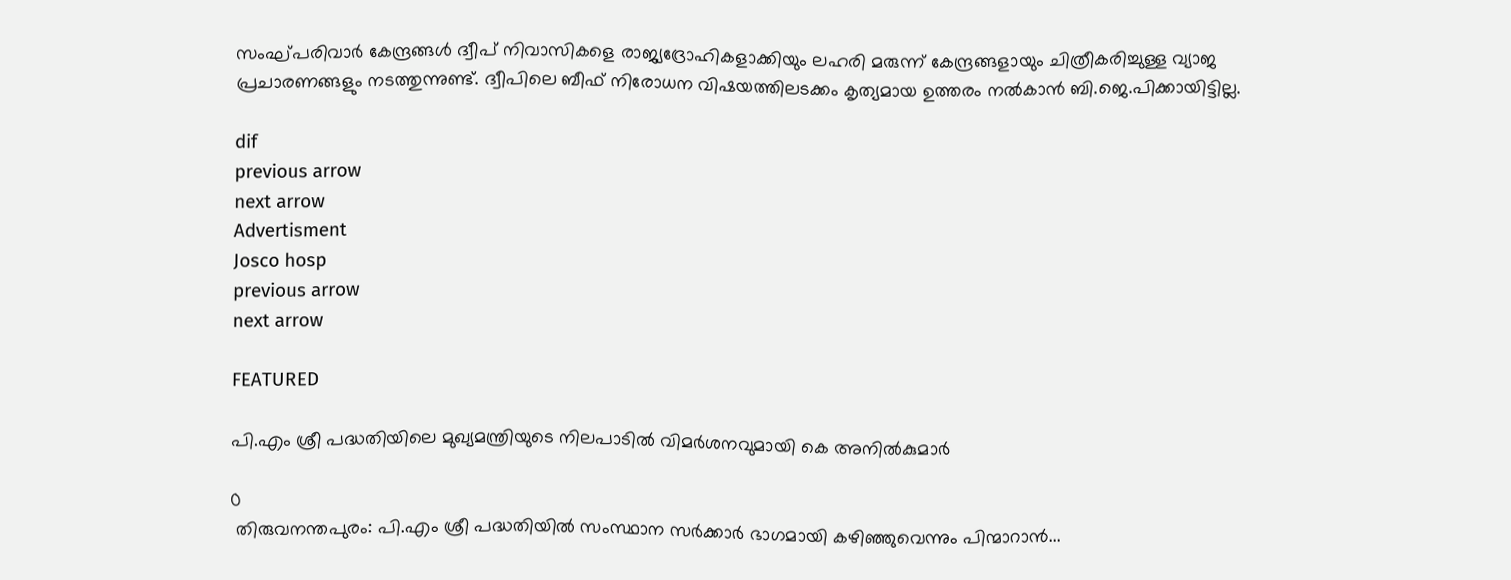സംഘ്പരിവാര്‍ കേന്ദ്രങ്ങള്‍ ദ്വീപ് നിവാസികളെ രാജ്യദ്രോഹികളാക്കിയും ലഹരി മരുന്ന് കേന്ദ്രങ്ങളായും ചിത്രീകരിച്ചുള്ള വ്യാജ പ്രചാരണങ്ങളും നടത്തുന്നുണ്ട്. ദ്വീപിലെ ബീഫ് നിരോധന വിഷയത്തിലടക്കം കൃത്യമായ ഉത്തരം നല്‍കാന്‍ ബി.ജെ.പിക്കായിട്ടില്ല.

dif
previous arrow
next arrow
Advertisment
Josco hosp
previous arrow
next arrow

FEATURED

പി.എം ശ്രീ പദ്ധതിയിലെ മുഖ്യമന്ത്രിയുടെ നിലപാടിൽ വിമർശനവുമായി കെ അനിൽകുമാർ

0
 തിരുവനന്തപുരം: പി.എം ശ്രീ പദ്ധതിയിൽ സംസ്ഥാന സർക്കാർ ഭാഗമായി കഴിഞ്ഞുവെന്നും പിന്മാറാൻ...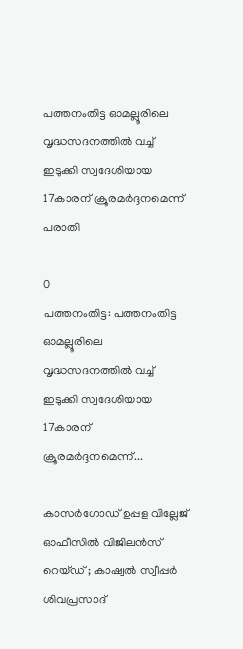പത്തനംതിട്ട ഓമല്ലൂരിലെ വൃദ്ധസദനത്തിൽ വച്ച് ഇടുക്കി സ്വദേശിയായ 17കാരന് ക്രൂരമർദ്ദനമെന്ന് പരാതി

0
പത്തനംതിട്ട: പത്തനംതിട്ട ഓമല്ലൂരിലെ വൃദ്ധസദനത്തിൽ വച്ച് ഇടുക്കി സ്വദേശിയായ 17കാരന് ക്രൂരമർദ്ദനമെന്ന്...

കാസർഗോഡ് ഉപ്പള വില്ലേജ് ഓഫീസിൽ വിജിലൻസ് റെയ്ഡ് ; കാഷ്വൽ സ്വീപ്പർ ശിവപ്രസാദ്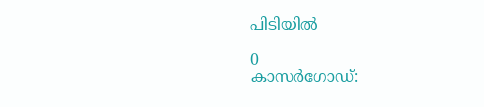പിടിയിൽ

0
കാസർഗോഡ്: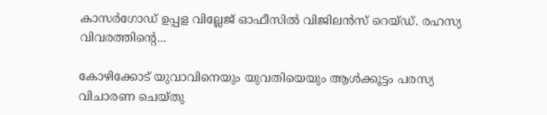കാസർഗോഡ് ഉപ്പള വില്ലേജ് ഓഫീസിൽ വിജിലൻസ് റെയ്ഡ്. രഹസ്യ വിവരത്തിൻ്റെ...

കോഴിക്കോട് യുവാവിനെയും യുവതിയെയും ആൾക്കൂട്ടം പരസ്യ വിചാരണ ചെയ്തു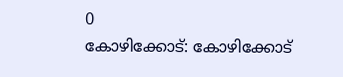0
കോഴിക്കോട്: കോഴിക്കോട്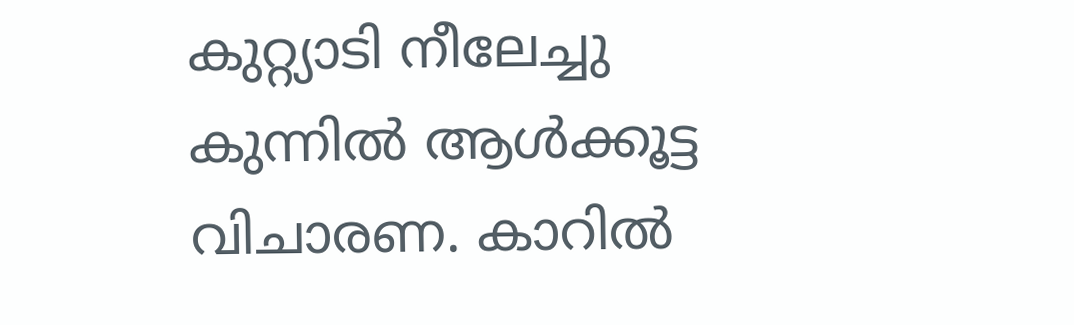കുറ്റ്യാടി നീലേച്ചു കുന്നിൽ ആൾക്കൂട്ട വിചാരണ. കാറിൽ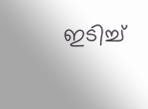ഇടിച്ച്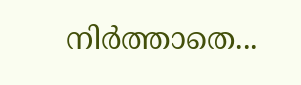നിർത്താതെ...